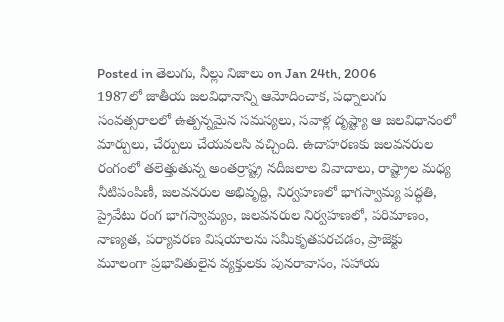Posted in తెలుగు, నీల్లు నిజాలు on Jan 24th, 2006
1987లో జాతీయ జలవిధానాన్ని ఆమోదించాక, పధ్నాలుగు సంవత్సరాలలో ఉత్పన్నమైన సమస్యలు, సవాళ్ల దృష్ట్యా ఆ జలవిధానంలో మార్పులు, చేర్పులు చేయవలసి వచ్చింది. ఉదాహరణకు జలవనరుల రంగంలో తలెత్తుతున్న అంతర్రాష్ట్ర నదీజలాల వివాదాలు, రాష్ట్రాల మధ్య నీటిపంపిణీ, జలవనరుల అభివృద్ది, నిర్వహణలో భాగస్వామ్య పద్ధతి, ప్రైవేటు రంగ భాగస్వామ్యం, జలవనరుల నిర్వహణలో, పరిమాణం, నాణ్యత, పర్యావరణ విషయాలను సమీకృతపరచడం, ప్రాజెక్టు మూలంగా ప్రభావితులైన వ్యక్తులకు పునరావాసం, సహాయ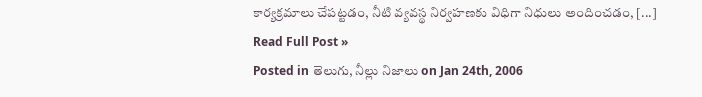కార్యక్రమాలు చేపట్టడం, నీటి వ్యవస్థ నిర్వహణకు విధిగా నిధులు అందించడం, [...]
Read Full Post »
Posted in తెలుగు, నీల్లు నిజాలు on Jan 24th, 2006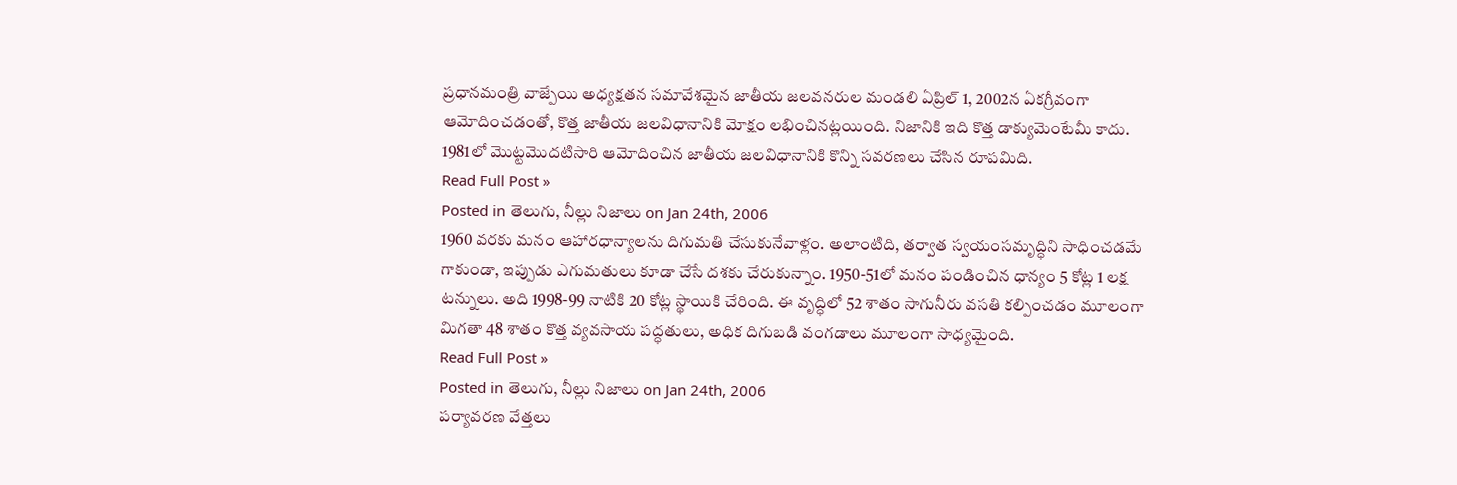ప్రధానమంత్రి వాజ్పేయి అధ్యక్షతన సమావేశమైన జాతీయ జలవనరుల మండలి ఏప్రిల్ 1, 2002న ఏకగ్రీవంగా ఆమోదించడంతో, కొత్త జాతీయ జలవిధానానికి మోక్షం లభించినట్లయింది. నిజానికి ఇది కొత్త డాక్యుమెంటేమీ కాదు. 1981లో మొట్టమొదటిసారి ఆమోదించిన జాతీయ జలవిధానానికి కొన్ని సవరణలు చేసిన రూపమిది.
Read Full Post »
Posted in తెలుగు, నీల్లు నిజాలు on Jan 24th, 2006
1960 వరకు మనం ఆహారధాన్యాలను దిగుమతి చేసుకునేవాళ్లం. అలాంటిది, తర్వాత స్వయంసమృద్ధిని సాధించడమే గాకుండా, ఇప్పుడు ఎగుమతులు కూడా చేసే దశకు చేరుకున్నాం. 1950-51లో మనం పండించిన ధాన్యం 5 కోట్ల 1 లక్ష టన్నులు. అది 1998-99 నాటికి 20 కోట్ల స్థాయికి చేరింది. ఈ వృద్ధిలో 52 శాతం సాగునీరు వసతి కల్పించడం మూలంగా మిగతా 48 శాతం కొత్త వ్యవసాయ పద్ధతులు, అధిక దిగుబడి వంగడాలు మూలంగా సాధ్యమైంది.
Read Full Post »
Posted in తెలుగు, నీల్లు నిజాలు on Jan 24th, 2006
పర్యావరణ వేత్తలు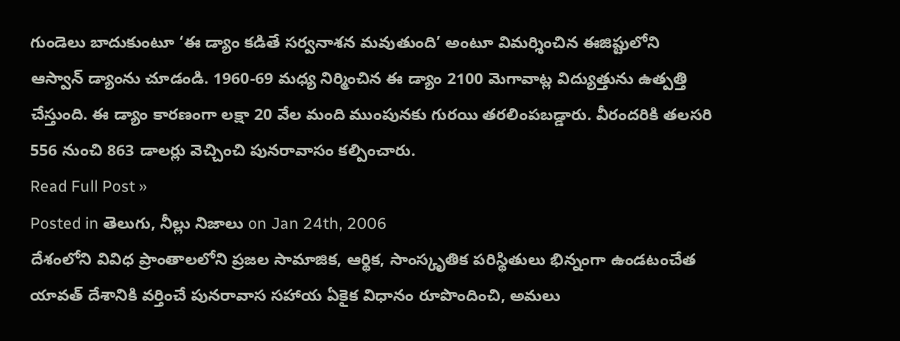గుండెలు బాదుకుంటూ ‘ఈ డ్యాం కడితే సర్వనాశన మవుతుంది’ అంటూ విమర్శించిన ఈజిప్టులోని ఆస్వాన్ డ్యాంను చూడండి. 1960-69 మధ్య నిర్మించిన ఈ డ్యాం 2100 మెగావాట్ల విద్యుత్తును ఉత్పత్తి చేస్తుంది. ఈ డ్యాం కారణంగా లక్షా 20 వేల మంది ముంపునకు గురయి తరలింపబడ్డారు. వీరందరికి తలసరి 556 నుంచి 863 డాలర్లు వెచ్చించి పునరావాసం కల్పించారు.
Read Full Post »
Posted in తెలుగు, నీల్లు నిజాలు on Jan 24th, 2006
దేశంలోని వివిధ ప్రాంతాలలోని ప్రజల సామాజిక, ఆర్థిక, సాంస్కృతిక పరిస్థితులు భిన్నంగా ఉండటంచేత యావత్ దేశానికి వర్తించే పునరావాస సహాయ ఏకైక విధానం రూపొందించి, అమలు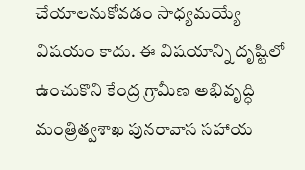చేయాలనుకోవడం సాధ్యమయ్యే విషయం కాదు. ఈ విషయాన్ని దృష్టిలో ఉంచుకొని కేంద్ర గ్రామీణ అభివృద్ధి మంత్రిత్వశాఖ పునరావాస సహాయ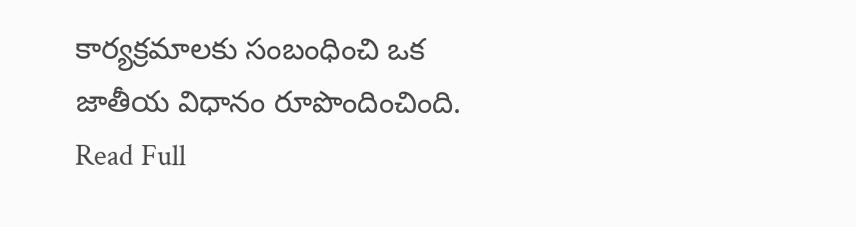కార్యక్రమాలకు సంబంధించి ఒక జాతీయ విధానం రూపొందించింది.
Read Full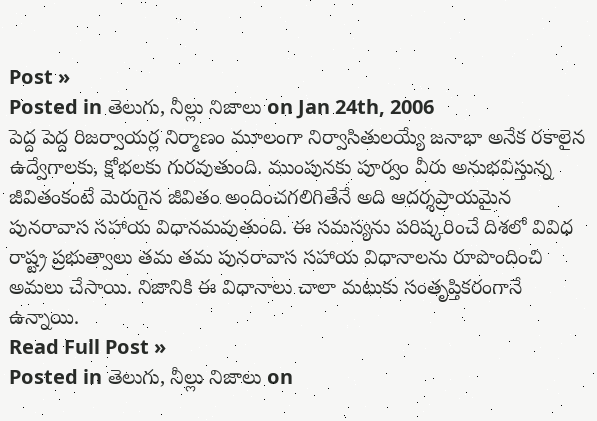Post »
Posted in తెలుగు, నీల్లు నిజాలు on Jan 24th, 2006
పెద్ద పెద్ద రిజర్వాయర్ల నిర్మాణం మూలంగా నిర్వాసితులయ్యే జనాభా అనేక రకాలైన ఉద్వేగాలకు, క్షోభలకు గురవుతుంది. ముంపునకు పూర్వం వీరు అనుభవిస్తున్న జీవితంకంటే మెరుగైన జీవితం అందించగలిగితేనే అది ఆదర్శప్రాయమైన పునరావాస సహాయ విధానమవుతుంది. ఈ సమస్యను పరిష్కరించే దిశలో వివిధ రాష్ట్ర ప్రభుత్వాలు తమ తమ పునరావాస సహాయ విధానాలను రూపొందించి అమలు చేసాయి. నిజానికి ఈ విధానాలు చాలా మటుకు సంతృప్తికరంగానే ఉన్నాయి.
Read Full Post »
Posted in తెలుగు, నీల్లు నిజాలు on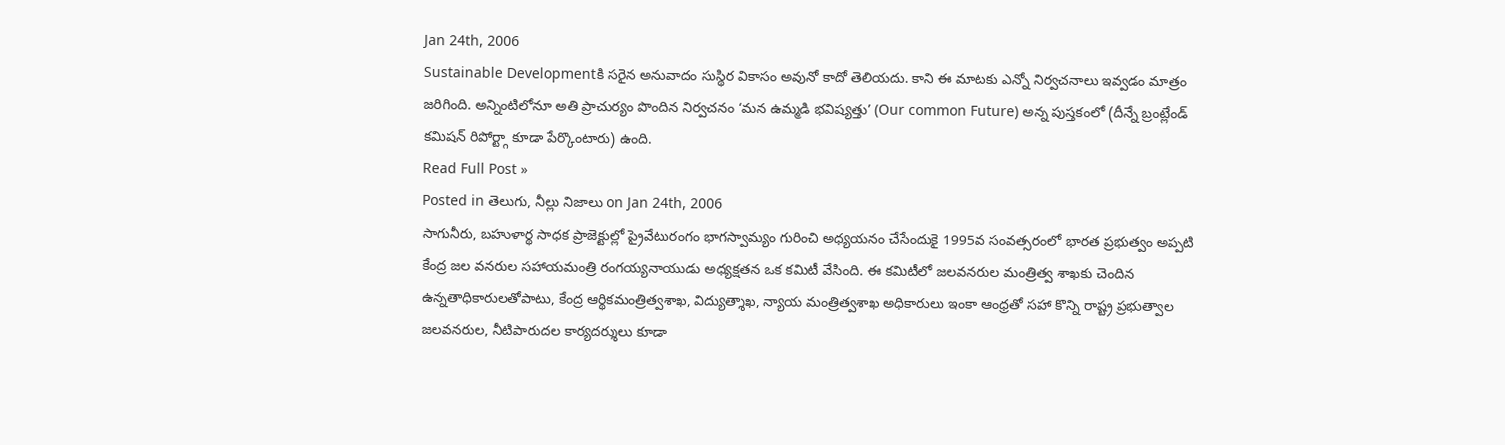Jan 24th, 2006
Sustainable Developmentకి సరైన అనువాదం సుస్థిర వికాసం అవునో కాదో తెలియదు. కాని ఈ మాటకు ఎన్నో నిర్వచనాలు ఇవ్వడం మాత్రం జరిగింది. అన్నింటిలోనూ అతి ప్రాచుర్యం పొందిన నిర్వచనం ‘మన ఉమ్మడి భవిష్యత్తు’ (Our common Future) అన్న పుస్తకంలో (దీన్నే బ్రంట్లేండ్ కమిషన్ రిపోర్ట్గా కూడా పేర్కొంటారు) ఉంది.
Read Full Post »
Posted in తెలుగు, నీల్లు నిజాలు on Jan 24th, 2006
సాగునీరు, బహుళార్థ సాధక ప్రాజెక్టుల్లో ప్రైవేటురంగం భాగస్వామ్యం గురించి అధ్యయనం చేసేందుకై 1995వ సంవత్సరంలో భారత ప్రభుత్వం అప్పటి కేంద్ర జల వనరుల సహాయమంత్రి రంగయ్యనాయుడు అధ్యక్షతన ఒక కమిటీ వేసింది. ఈ కమిటీలో జలవనరుల మంత్రిత్వ శాఖకు చెందిన ఉన్నతాధికారులతోపాటు, కేంద్ర ఆర్థికమంత్రిత్వశాఖ, విద్యుత్శాఖ, న్యాయ మంత్రిత్వశాఖ అధికారులు ఇంకా ఆంధ్రతో సహా కొన్ని రాష్ట్ర ప్రభుత్వాల జలవనరుల, నీటిపారుదల కార్యదర్శులు కూడా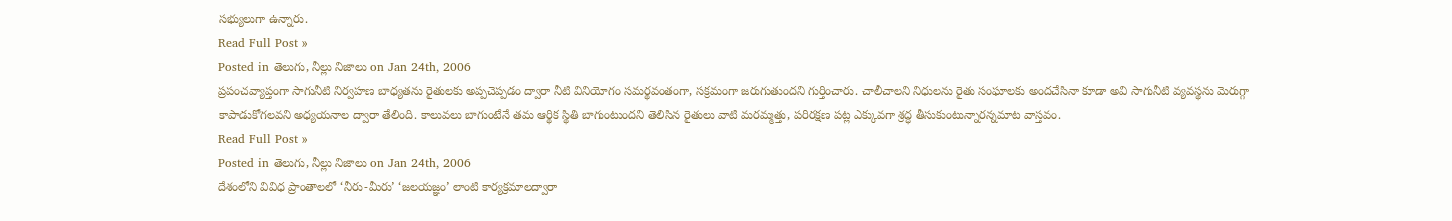సభ్యులుగా ఉన్నారు.
Read Full Post »
Posted in తెలుగు, నీల్లు నిజాలు on Jan 24th, 2006
ప్రపంచవ్యాప్తంగా సాగునీటి నిర్వహణ బాధ్యతను రైతులకు అప్పచెప్పడం ద్వారా నీటి వినియోగం సమర్థవంతంగా, సక్రమంగా జరుగుతుందని గుర్తించారు. చాలీచాలని నిధులను రైతు సంఘాలకు అందచేసినా కూడా అవి సాగునీటి వ్యవస్థను మెరుగ్గా కాపాడుకోగలవని అధ్యయనాల ద్వారా తేలింది. కాలువలు బాగుంటేనే తమ ఆర్థిక స్థితి బాగుంటుందని తెలిసిన రైతులు వాటి మరమ్మత్తు, పరిరక్షణ పట్ల ఎక్కువగా శ్రద్ధ తీసుకుంటున్నారన్నమాట వాస్తవం.
Read Full Post »
Posted in తెలుగు, నీల్లు నిజాలు on Jan 24th, 2006
దేశంలోని వివిధ ప్రాంతాలలో ‘నీరు-మీరు’ ‘జలయజ్ఞం’ లాంటి కార్యక్రమాలద్వారా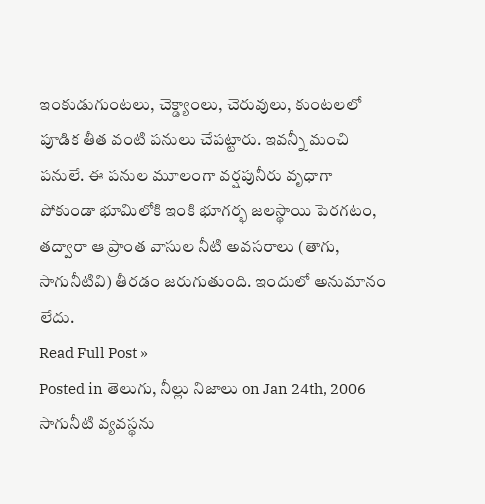ఇంకుడుగుంటలు, చెక్డ్యాంలు, చెరువులు, కుంటలలో పూడిక తీత వంటి పనులు చేపట్టారు. ఇవన్నీ మంచి పనులే. ఈ పనుల మూలంగా వర్షపునీరు వృధాగా పోకుండా భూమిలోకి ఇంకి భూగర్భ జలస్థాయి పెరగటం, తద్వారా ఆ ప్రాంత వాసుల నీటి అవసరాలు (తాగు, సాగునీటివి) తీరడం జరుగుతుంది. ఇందులో అనుమానం లేదు.
Read Full Post »
Posted in తెలుగు, నీల్లు నిజాలు on Jan 24th, 2006
సాగునీటి వ్యవస్థను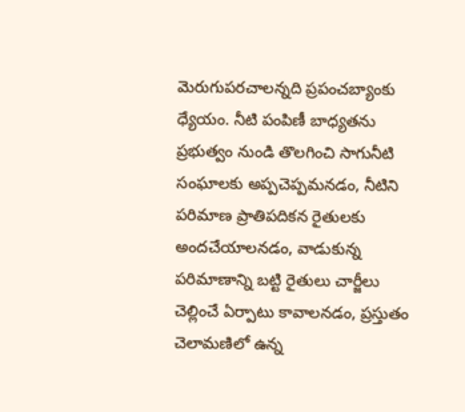మెరుగుపరచాలన్నది ప్రపంచబ్యాంకు ధ్యేయం. నీటి పంపిణీ బాధ్యతను ప్రభుత్వం నుండి తొలగించి సాగునీటి సంఘాలకు అప్పచెప్పమనడం, నీటిని పరిమాణ ప్రాతిపదికన రైతులకు అందచేయాలనడం, వాడుకున్న పరిమాణాన్ని బట్టి రైతులు చార్జీలు చెల్లించే ఏర్పాటు కావాలనడం, ప్రస్తుతం చెలామణిలో ఉన్న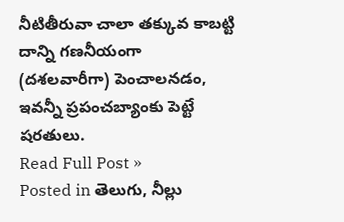నీటితీరువా చాలా తక్కువ కాబట్టి దాన్ని గణనీయంగా (దశలవారీగా) పెంచాలనడం, ఇవన్నీ ప్రపంచబ్యాంకు పెట్టే షరతులు.
Read Full Post »
Posted in తెలుగు, నీల్లు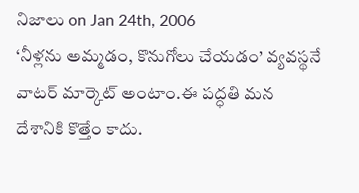నిజాలు on Jan 24th, 2006
‘నీళ్లను అమ్మడం, కొనుగోలు చేయడం’ వ్యవస్థనే వాటర్ మార్కెట్ అంటాం.ఈ పద్ధతి మన దేశానికి కొత్తేం కాదు.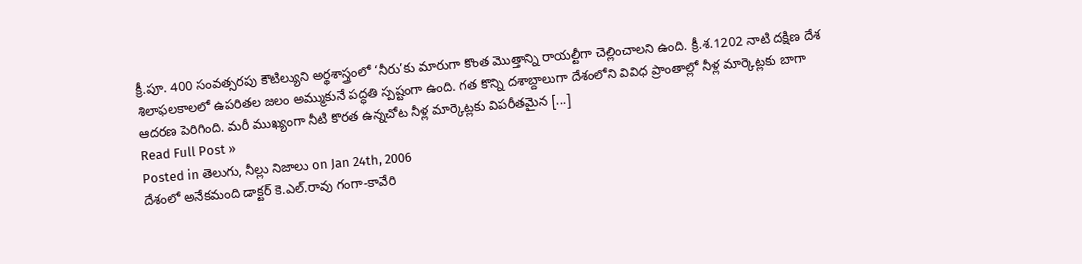క్రీ.పూ. 400 సంవత్సరపు కౌటిల్యుని అర్థశాస్త్రంలో ‘నీరు’కు మారుగా కొంత మొత్తాన్ని రాయల్టీగా చెల్లించాలని ఉంది. క్రీ.శ.1202 నాటి దక్షిణ దేశ శిలాఫలకాలలో ఉపరితల జలం అమ్ముకునే పద్ధతి స్పష్టంగా ఉంది. గత కొన్ని దశాబ్దాలుగా దేశంలోని వివిధ ప్రాంతాల్లో నీళ్ల మార్కెట్లకు బాగా ఆదరణ పెరిగింది. మరీ ముఖ్యంగా నీటి కొరత ఉన్నచోట నీళ్ల మార్కెట్లకు విపరీతమైన [...]
Read Full Post »
Posted in తెలుగు, నీల్లు నిజాలు on Jan 24th, 2006
దేశంలో అనేకమంది డాక్టర్ కె.ఎల్.రావు గంగా-కావేరి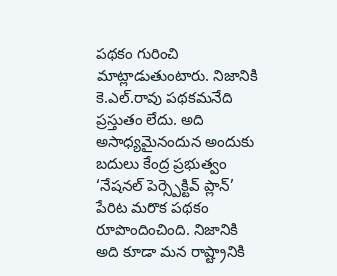పథకం గురించి మాట్లాడుతుంటారు. నిజానికి కె.ఎల్.రావు పథకమనేది ప్రస్తుతం లేదు. అది అసాధ్యమైనందున అందుకు బదులు కేంద్ర ప్రభుత్వం ‘నేషనల్ పెర్స్పెక్టివ్ ప్లాన్’ పేరిట మరొక పథకం రూపొందించింది. నిజానికి అది కూడా మన రాష్ట్రానికి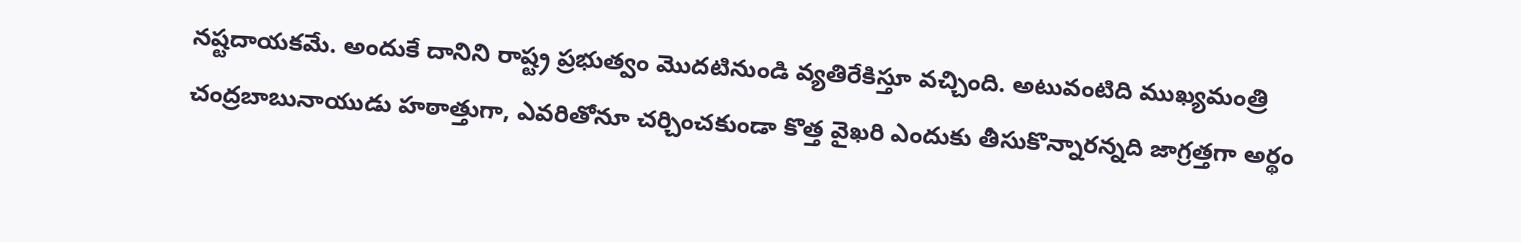నష్టదాయకమే. అందుకే దానిని రాష్ట్ర ప్రభుత్వం మొదటినుండి వ్యతిరేకిస్తూ వచ్చింది. అటువంటిది ముఖ్యమంత్రి చంద్రబాబునాయుడు హఠాత్తుగా, ఎవరితోనూ చర్చించకుండా కొత్త వైఖరి ఎందుకు తీసుకొన్నారన్నది జాగ్రత్తగా అర్థం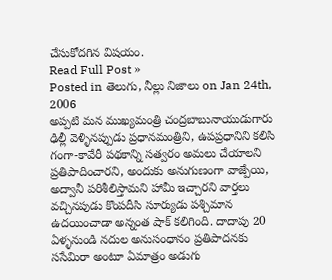చేసుకోదగిన విషయం.
Read Full Post »
Posted in తెలుగు, నీల్లు నిజాలు on Jan 24th, 2006
అప్పటి మన ముఖ్యమంత్రి చంద్రబాబునాయుడుగారు ఢిల్లీ వెళ్ళినప్పుడు ప్రధానమంత్రిని, ఉపప్రధానిని కలిసి గంగా-కావేరీ పథకాన్ని సత్వరం అమలు చేయాలని ప్రతిపాదించారని, అందుకు అనుగుణంగా వాజ్పేయి, అద్వానీ పరిశీలిస్తామని హామీ ఇచ్చారని వార్తలు వచ్చినపుడు కొంపదీసి సూర్యుడు పశ్చిమాన ఉదయించాడా అన్నంత షాక్ కలిగింది. దాదాపు 20 ఏళ్ళనుండి నదుల అనుసంధానం ప్రతిపాదనకు ససేమిరా అంటూ ఏమాత్రం అడుగు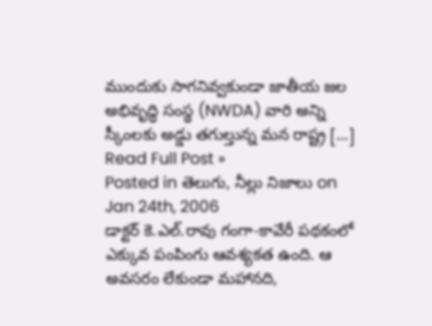ముందుకు సాగనివ్వకుండా జాతీయ జల అభివృద్ధి సంస్థ (NWDA) వారి అన్ని స్కీంలకు అడ్డు తగుల్తున్న మన రాష్ట్ర [...]
Read Full Post »
Posted in తెలుగు, నీల్లు నిజాలు on Jan 24th, 2006
డాక్టర్ కె.ఎల్.రావు గంగా-కావేరీ పథకంలో ఎక్కువ పంపింగు ఆవశ్యకత ఉంది. ఆ అవసరం లేకుండా మహానది,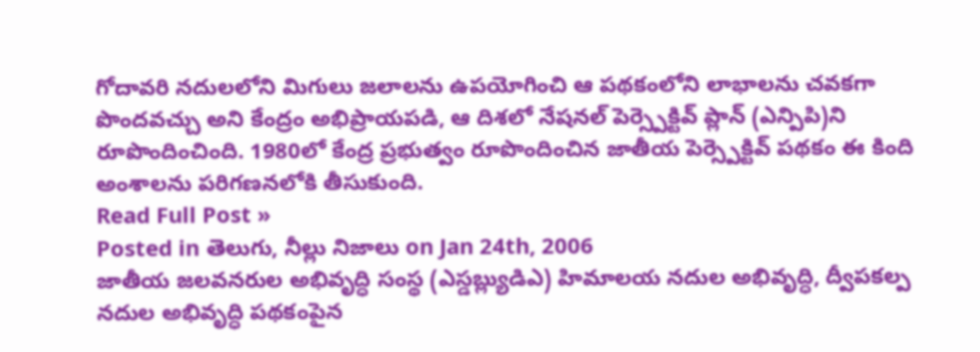గోదావరి నదులలోని మిగులు జలాలను ఉపయోగించి ఆ పథకంలోని లాభాలను చవకగా పొందవచ్చు అని కేంద్రం అభిప్రాయపడి, ఆ దిశలో నేషనల్ పెర్స్పెక్టివ్ ప్లాన్ (ఎన్పిపి)ని రూపొందించింది. 1980లో కేంద్ర ప్రభుత్వం రూపొందించిన జాతీయ పెర్స్పెక్టివ్ పథకం ఈ కింది అంశాలను పరిగణనలోకి తీసుకుంది.
Read Full Post »
Posted in తెలుగు, నీల్లు నిజాలు on Jan 24th, 2006
జాతీయ జలవనరుల అభివృద్ధి సంస్థ (ఎస్డబ్ల్యుడిఎ) హిమాలయ నదుల అభివృద్ధి, ద్వీపకల్ప నదుల అభివృద్ధి పథకంపైన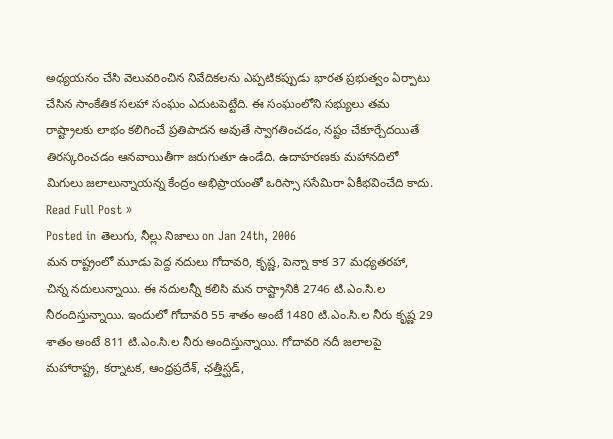అధ్యయనం చేసి వెలువరించిన నివేదికలను ఎప్పటికప్పుడు భారత ప్రభుత్వం ఏర్పాటు చేసిన సాంకేతిక సలహా సంఘం ఎదుటపెట్టేది. ఈ సంఘంలోని సభ్యులు తమ రాష్ట్రాలకు లాభం కలిగించే ప్రతిపాదన అవుతే స్వాగతించడం, నష్టం చేకూర్చేదయితే తిరస్కరించడం ఆనవాయితీగా జరుగుతూ ఉండేది. ఉదాహరణకు మహానదిలో మిగులు జలాలున్నాయన్న కేంద్రం అభిప్రాయంతో ఒరిస్సా ససేమిరా ఏకీభవించేది కాదు.
Read Full Post »
Posted in తెలుగు, నీల్లు నిజాలు on Jan 24th, 2006
మన రాష్ట్రంలో మూడు పెద్ద నదులు గోదావరి, కృష్ణ, పెన్నా కాక 37 మధ్యతరహా, చిన్న నదులున్నాయి. ఈ నదులన్నీ కలిసి మన రాష్ట్రానికి 2746 టి.ఎం.సి.ల నీరందిస్తున్నాయి. ఇందులో గోదావరి 55 శాతం అంటే 1480 టి.ఎం.సి.ల నీరు కృష్ణ 29 శాతం అంటే 811 టి.ఎం.సి.ల నీరు అందిస్తున్నాయి. గోదావరి నదీ జలాలపై మహారాష్ట్ర, కర్నాటక, ఆంధ్రప్రదేశ్, ఛత్తీస్ఘడ్,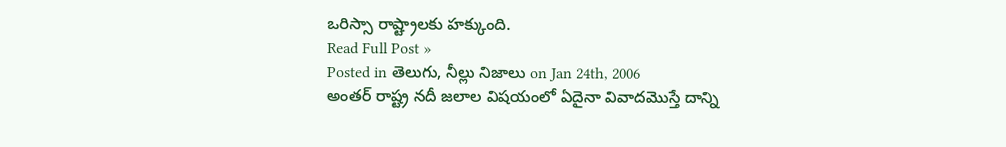ఒరిస్సా రాష్ట్రాలకు హక్కుంది.
Read Full Post »
Posted in తెలుగు, నీల్లు నిజాలు on Jan 24th, 2006
అంతర్ రాష్ట్ర నదీ జలాల విషయంలో ఏదైనా వివాదమొస్తే దాన్ని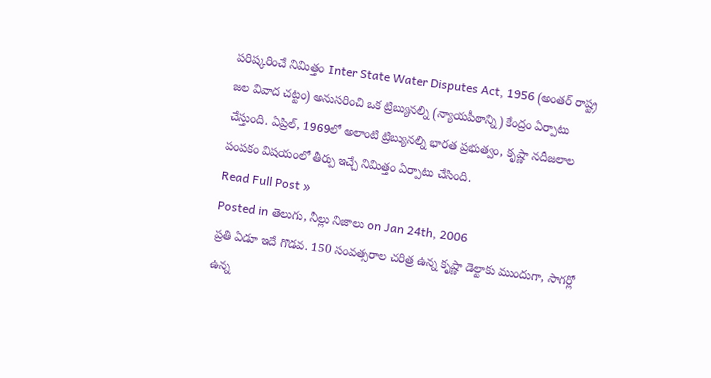పరిష్కరించే నిమిత్తం Inter State Water Disputes Act, 1956 (అంతర్ రాష్ట్ర జల వివాద చట్టం) అనుసరించి ఒక ట్రిబ్యునల్ని (న్యాయపీఠాన్ని) కేంద్రం ఏర్పాటు చేస్తుంది. ఏప్రిల్, 1969లో అలాంటి ట్రిబ్యునల్ని భారత ప్రభుత్వం, కృష్ణా నదీజలాల పంపకం విషయంలో తీర్పు ఇచ్చే నిమిత్తం ఏర్పాటు చేసింది.
Read Full Post »
Posted in తెలుగు, నీల్లు నిజాలు on Jan 24th, 2006
ప్రతి ఏడూ ఇదే గొడవ. 150 సంవత్సరాల చరిత్ర ఉన్న కృష్ణా డెల్టాకు ముందుగా, సాగర్లో ఉన్న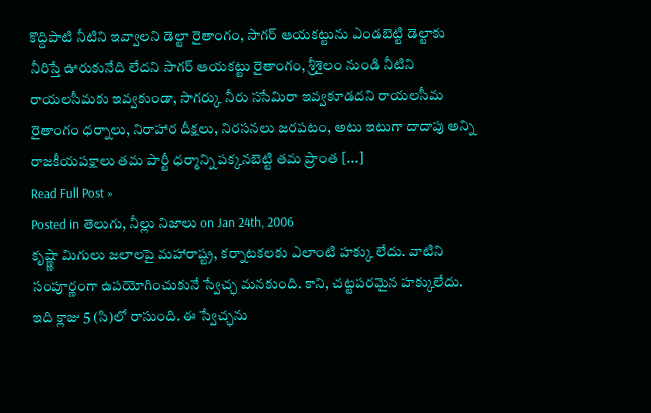కొద్దిపాటి నీటిని ఇవ్వాలని డెల్టా రైతాంగం, సాగర్ ఆయకట్టును ఎండబెట్టి డెల్టాకు నీరిస్తే ఊరుకునేది లేదని సాగర్ ఆయకట్టు రైతాంగం, శ్రీశైలం నుండి నీటిని రాయలసీమకు ఇవ్వకుండా, సాగర్కు నీరు ససేమిరా ఇవ్వకూడదని రాయలసీమ రైతాంగం ధర్నాలు, నిరాహార దీక్షలు, నిరసనలు జరపటం, అటు ఇటుగా దాదాపు అన్ని రాజకీయపక్షాలు తమ పార్టీ ధర్మాన్ని పక్కనబెట్టి తమ ప్రాంత [...]
Read Full Post »
Posted in తెలుగు, నీల్లు నిజాలు on Jan 24th, 2006
కృష్ణ్ణా మిగులు జలాలపై మహారాష్ట్ర, కర్నాటకలకు ఎలాంటి హక్కు లేదు. వాటిని సంపూర్ణంగా ఉపయోగించుకునే స్వేచ్ఛ మనకుంది. కాని, చట్టపరమైన హక్కులేదు. ఇది క్లాజు 5 (సి)లో రాసుంది. ఈ స్వేచ్ఛను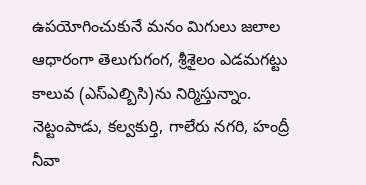ఉపయోగించుకునే మనం మిగులు జలాల ఆధారంగా తెలుగుగంగ, శ్రీశైలం ఎడమగట్టు కాలువ (ఎస్ఎల్బిసి)ను నిర్మిస్తున్నాం. నెట్టంపాడు, కల్వకుర్తి, గాలేరు నగరి, హంద్రీ నీవా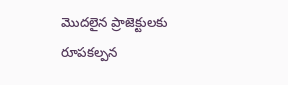మొదలైన ప్రాజెక్టులకు రూపకల్పన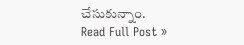చేసుకున్నాం.
Read Full Post »